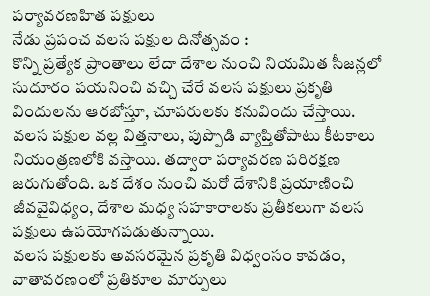పర్యావరణహిత పక్షులు
నేడు ప్రపంచ వలస పక్షుల దినోత్సవం :
కొన్ని ప్రత్యేక ప్రాంతాలు లేదా దేశాల నుంచి నియమిత సీజన్లలో సుదూరం పయనించి వచ్చి చేరే వలస పక్షులు ప్రకృతి విందులను ఆరబోస్తూ, చూపరులకు కనువిందు చేస్తాయి. వలస పక్షుల వల్ల విత్తనాలు, పుప్పొడి వ్యాప్తితోపాటు కీటకాలు నియంత్రణలోకి వస్తాయి. తద్వారా పర్యావరణ పరిరక్షణ జరుగుతోంది. ఒక దేశం నుంచి మరో దేశానికి ప్రయాణించి జీవవైవిధ్యం, దేశాల మధ్య సహకారాలకు ప్రతీకలుగా వలస పక్షులు ఉపయోగపడుతున్నాయి.
వలస పక్షులకు అవసరమైన ప్రకృతి విధ్వంసం కావడం, వాతావరణంలో ప్రతికూల మార్పులు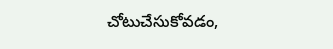చోటుచేసుకోవడం,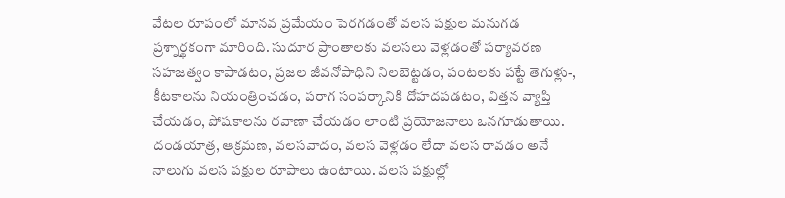వేటల రూపంలో మానవ ప్రమేయం పెరగడంతో వలస పక్షుల మనుగడ ప్రశ్నార్థకంగా మారింది. సుదూర ప్రాంతాలకు వలసలు వెళ్లడంతో పర్యావరణ సహజత్వం కాపాడటం, ప్రజల జీవనోపాధిని నిలబెట్టడం, పంటలకు పట్టే తెగుళ్లు-, కీటకాలను నియంత్రించడం, పరాగ సంపర్కానికి దోహదపడటం, విత్తన వ్యాప్తి చేయడం, పోషకాలను రవాణా చేయడం లాంటి ప్రయోజనాలు ఒనగూడుతాయి.
దండయాత్ర, ఆక్రమణ, వలసవాదం, వలస వెళ్లడం లేదా వలస రావడం అనే నాలుగు వలస పక్షుల రూపాలు ఉంటాయి. వలస పక్షుల్లో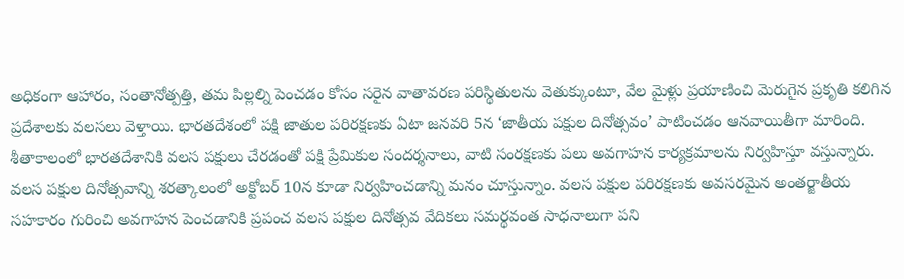అధికంగా ఆహారం, సంతానోత్పత్తి, తమ పిల్లల్ని పెంచడం కోసం సరైన వాతావరణ పరిస్థితులను వెతుక్కుంటూ, వేల మైళ్లు ప్రయాణించి మెరుగైన ప్రకృతి కలిగిన ప్రదేశాలకు వలసలు వెళ్తాయి. భారతదేశంలో పక్షి జాతుల పరిరక్షణకు ఏటా జనవరి 5న ‘జాతీయ పక్షుల దినోత్సవం’ పాటించడం ఆనవాయితీగా మారింది.
శీతాకాలంలో భారతదేశానికి వలస పక్షులు చేరడంతో పక్షి ప్రేమికుల సందర్శనాలు, వాటి సంరక్షణకు పలు అవగాహన కార్యక్రమాలను నిర్వహిస్తూ వస్తున్నారు. వలస పక్షుల దినోత్సవాన్ని శరత్కాలంలో అక్టోబర్ 10న కూడా నిర్వహించడాన్ని మనం చూస్తున్నాం. వలస పక్షుల పరిరక్షణకు అవసరమైన అంతర్జాతీయ సహకారం గురించి అవగాహన పెంచడానికి ప్రపంచ వలస పక్షుల దినోత్సవ వేదికలు సమర్థవంత సాధనాలుగా పని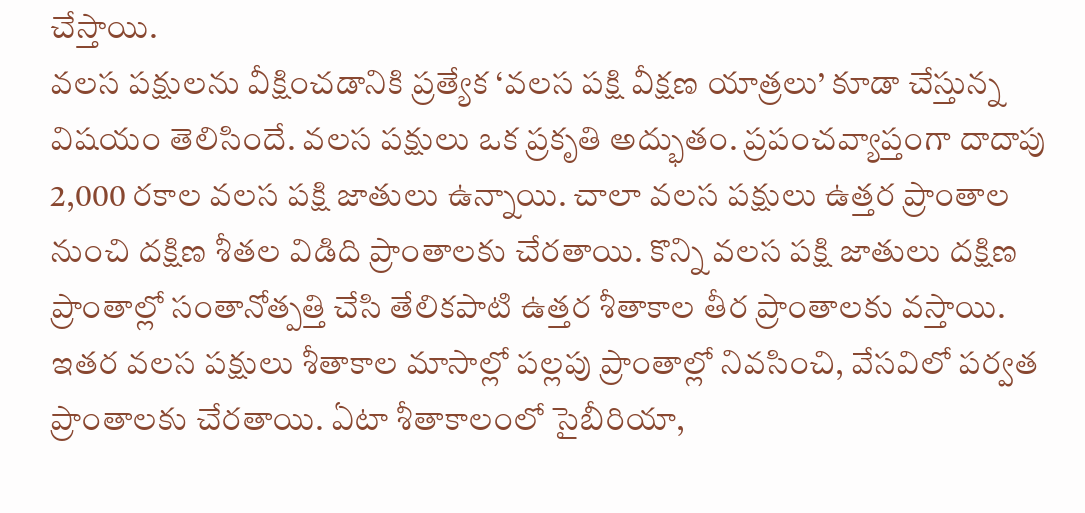చేస్తాయి.
వలస పక్షులను వీక్షించడానికి ప్రత్యేక ‘వలస పక్షి వీక్షణ యాత్రలు’ కూడా చేస్తున్న విషయం తెలిసిందే. వలస పక్షులు ఒక ప్రకృతి అద్భుతం. ప్రపంచవ్యాప్తంగా దాదాపు 2,000 రకాల వలస పక్షి జాతులు ఉన్నాయి. చాలా వలస పక్షులు ఉత్తర ప్రాంతాల నుంచి దక్షిణ శీతల విడిది ప్రాంతాలకు చేరతాయి. కొన్ని వలస పక్షి జాతులు దక్షిణ ప్రాంతాల్లో సంతానోత్పత్తి చేసి తేలికపాటి ఉత్తర శీతాకాల తీర ప్రాంతాలకు వస్తాయి.
ఇతర వలస పక్షులు శీతాకాల మాసాల్లో పల్లపు ప్రాంతాల్లో నివసించి, వేసవిలో పర్వత ప్రాంతాలకు చేరతాయి. ఏటా శీతాకాలంలో సైబీరియా,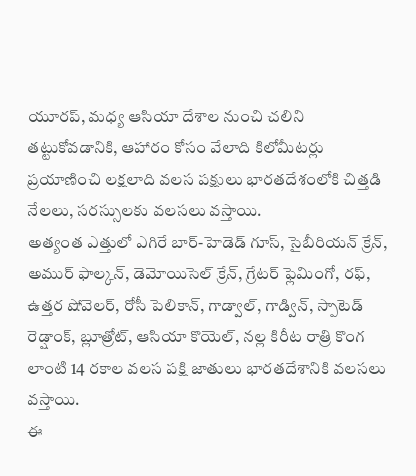యూరప్, మధ్య ఆసియా దేశాల నుంచి చలిని తట్టుకోవడానికి, ఆహారం కోసం వేలాది కిలోమీటర్లు ప్రయాణించి లక్షలాది వలస పక్షులు భారతదేశంలోకి చిత్తడి నేలలు, సరస్సులకు వలసలు వస్తాయి.
అత్యంత ఎత్తులో ఎగిరే బార్-హెడెడ్ గూస్, సైబీరియన్ క్రేన్, అముర్ ఫాల్కన్, డెమోయిసెల్ క్రేన్, గ్రేటర్ ఫ్లెమింగో, రఫ్, ఉత్తర షోవెలర్, రోసీ పెలికాన్, గాడ్వాల్, గాడ్విన్, స్పాటెడ్ రెడ్షాంక్, బ్లూత్రోట్, ఆసియా కొయెల్, నల్ల కిరీట రాత్రి కొంగ లాంటి 14 రకాల వలస పక్షి జాతులు భారతదేశానికి వలసలు వస్తాయి.
ఈ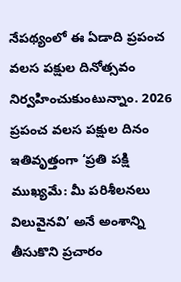నేపథ్యంలో ఈ ఏడాది ప్రపంచ వలస పక్షుల దినోత్సవం నిర్వహించుకుంటున్నాం. 2026 ప్రపంచ వలస పక్షుల దినం ఇతివృత్తంగా ‘ప్రతి పక్షి ముఖ్యమే: మీ పరిశీలనలు విలువైనవి’ అనే అంశాన్ని తీసుకొని ప్రచారం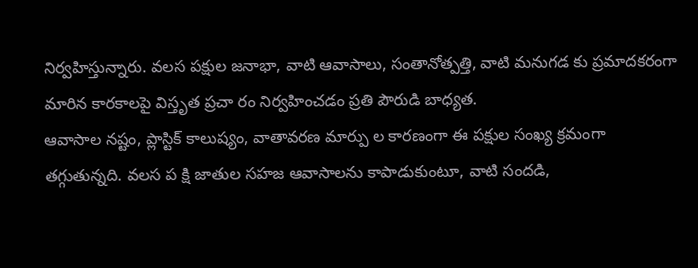నిర్వహిస్తున్నారు. వలస పక్షుల జనాభా, వాటి ఆవాసాలు, సంతానోత్పత్తి, వాటి మనుగడ కు ప్రమాదకరంగా మారిన కారకాలపై విస్తృత ప్రచా రం నిర్వహించడం ప్రతి పౌరుడి బాధ్యత.
ఆవాసాల నష్టం, ప్లాస్టిక్ కాలుష్యం, వాతావరణ మార్పు ల కారణంగా ఈ పక్షుల సంఖ్య క్రమంగా తగ్గుతున్నది. వలస ప క్షి జాతుల సహజ ఆవాసాలను కాపాడుకుంటూ, వాటి సందడి,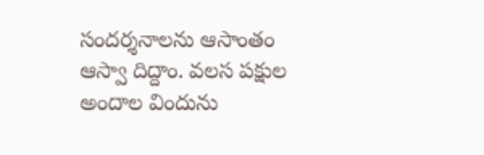సందర్శనాలను ఆసాంతం ఆస్వా దిద్దాం. వలస పక్షుల అందాల విందును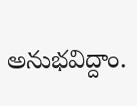అనుభవిద్దాం.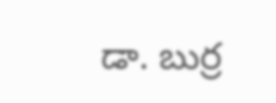డా. బుర్ర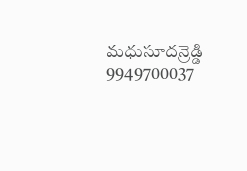మధుసూదన్రెడ్డి
9949700037